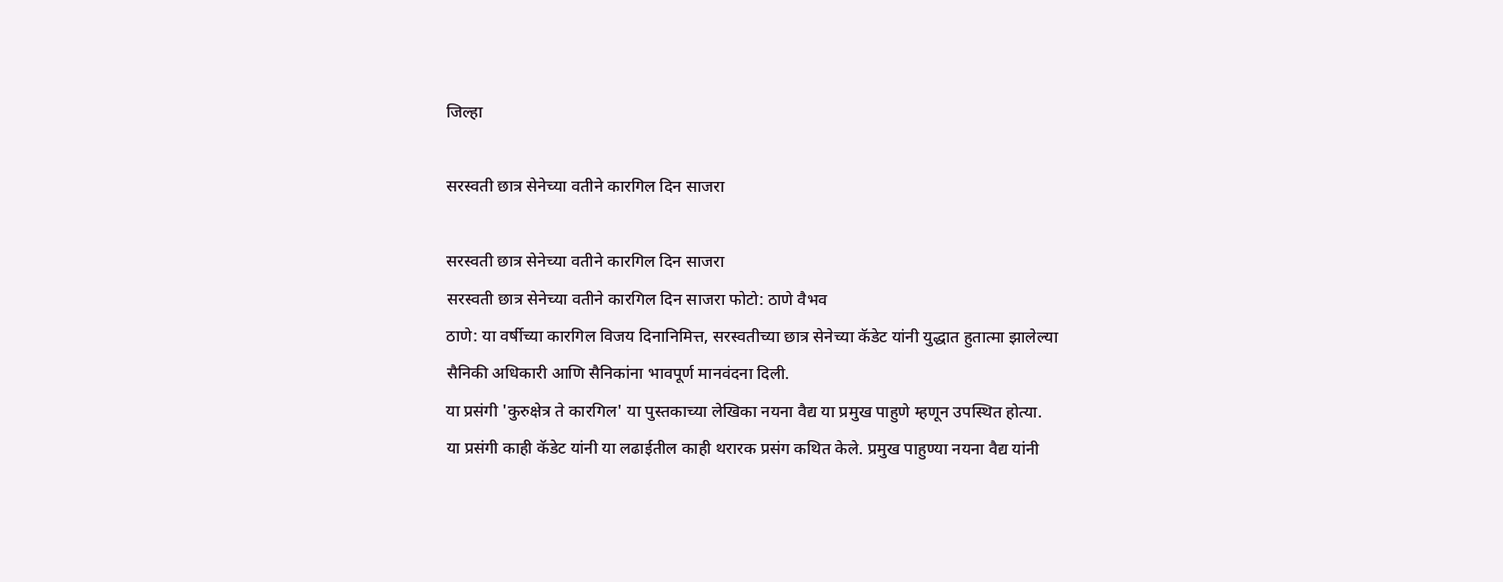जिल्हा

सरस्वती छात्र सेनेच्या वतीने कारगिल दिन साजरा

सरस्वती छात्र सेनेच्या वतीने कारगिल दिन साजरा
सरस्वती छात्र सेनेच्या वतीने कारगिल दिन साजरा फोटो: ठाणे वैभव
ठाणे: या वर्षीच्या कारगिल विजय दिनानिमित्त, सरस्वतीच्या छात्र सेनेच्या कॅडेट यांनी युद्धात हुतात्मा झालेल्या सैनिकी अधिकारी आणि सैनिकांना भावपूर्ण मानवंदना दिली.
या प्रसंगी 'कुरुक्षेत्र ते कारगिल' या पुस्तकाच्या लेखिका नयना वैद्य या प्रमुख पाहुणे म्हणून उपस्थित होत्या. या प्रसंगी काही कॅडेट यांनी या लढाईतील काही थरारक प्रसंग कथित केले. प्रमुख पाहुण्या नयना वैद्य यांनी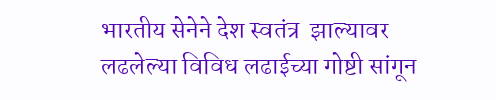भारतीय सेनेने देश स्वतंत्र  झाल्यावर लढलेल्या विविध लढाईच्या गोष्टी सांगून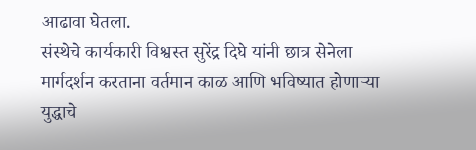आढावा घेतला.
संस्थेचे कार्यकारी विश्वस्त सुरेंद्र दिघे यांनी छात्र सेनेला मार्गदर्शन करताना वर्तमान काळ आणि भविष्यात होणाऱ्या युद्धाचे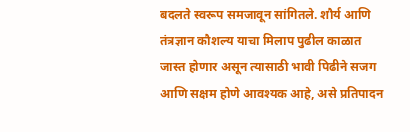बदलते स्वरूप समजावून सांगितले. शौर्य आणि तंत्रज्ञान कौशल्य याचा मिलाप पुढील काळात जास्त होणार असून त्यासाठी भावी पिढीने सजग आणि सक्षम होणे आवश्यक आहे, असे प्रतिपादन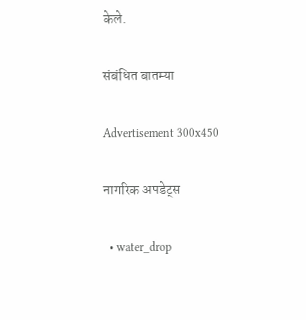केले.

संबंधित बातम्या

Advertisement 300x450

नागरिक अपडेट्स

  • water_drop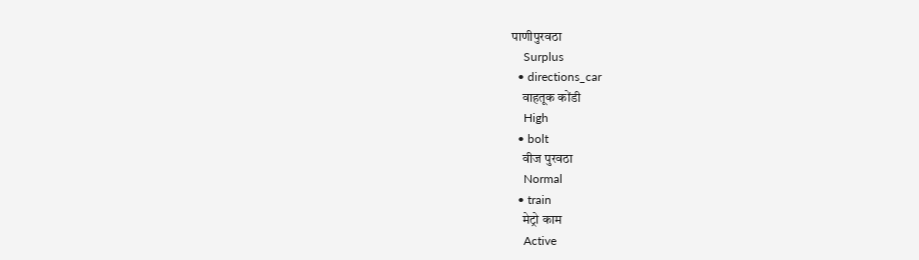पाणीपुरवठा
    Surplus
  • directions_car
    वाहतूक कोंडी
    High
  • bolt
    वीज पुरवठा
    Normal
  • train
    मेट्रो काम
    Active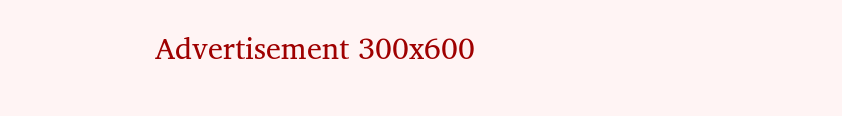Advertisement 300x600